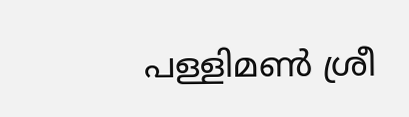പള്ളിമൺ ശ്രീ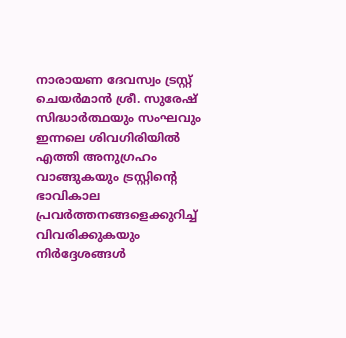നാരായണ ദേവസ്വം ട്രസ്റ്റ് ചെയർമാൻ ശ്രീ. സുരേഷ് സിദ്ധാർത്ഥയും സംഘവും ഇന്നലെ ശിവഗിരിയിൽ എത്തി അനുഗ്രഹം വാങ്ങുകയും ട്രസ്റ്റിന്റെ ഭാവികാല പ്രവർത്തനങ്ങളെക്കുറിച്ച് വിവരിക്കുകയും നിർദ്ദേശങ്ങൾ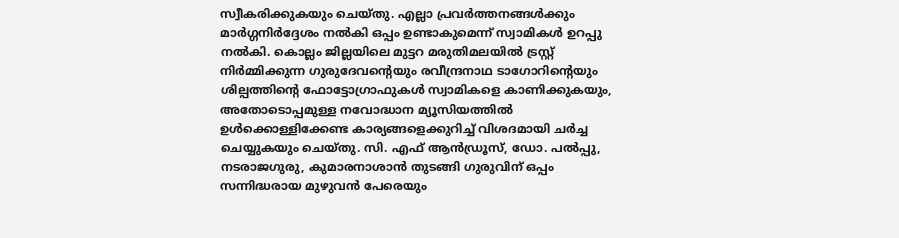സ്വീകരിക്കുകയും ചെയ്തു. എല്ലാ പ്രവർത്തനങ്ങൾക്കും മാർഗ്ഗനിർദ്ദേശം നൽകി ഒപ്പം ഉണ്ടാകുമെന്ന് സ്വാമികൾ ഉറപ്പു നൽകി. കൊല്ലം ജില്ലയിലെ മുട്ടറ മരുതിമലയിൽ ട്രസ്റ്റ് നിർമ്മിക്കുന്ന ഗുരുദേവന്റെയും രവീന്ദ്രനാഥ ടാഗോറിന്റെയും ശില്പത്തിന്റെ ഫോട്ടോഗ്രാഫുകൾ സ്വാമികളെ കാണിക്കുകയും, അതോടൊപ്പമുള്ള നവോദ്ധാന മ്യൂസിയത്തിൽ ഉൾക്കൊള്ളിക്കേണ്ട കാര്യങ്ങളെക്കുറിച്ച് വിശദമായി ചർച്ച ചെയ്യുകയും ചെയ്തു. സി. എഫ് ആൻഡ്രൂസ്, ഡോ. പൽപ്പു, നടരാജഗുരു, കുമാരനാശാൻ തുടങ്ങി ഗുരുവിന് ഒപ്പം സന്നിദ്ധരായ മുഴുവൻ പേരെയും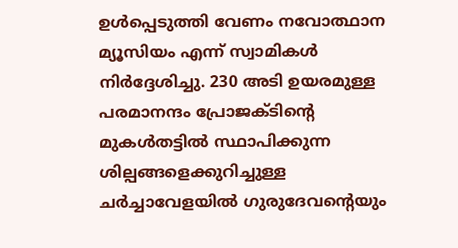ഉൾപ്പെടുത്തി വേണം നവോത്ഥാന മ്യൂസിയം എന്ന് സ്വാമികൾ നിർദ്ദേശിച്ചു. 230 അടി ഉയരമുള്ള പരമാനന്ദം പ്രോജക്ടിന്റെ മുകൾതട്ടിൽ സ്ഥാപിക്കുന്ന ശില്പങ്ങളെക്കുറിച്ചുള്ള ചർച്ചാവേളയിൽ ഗുരുദേവന്റെയും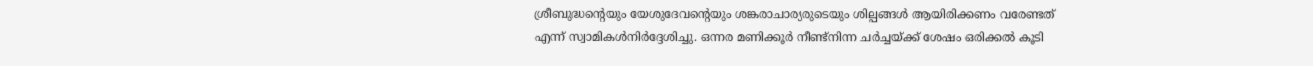ശ്രീബുദ്ധന്റെയും യേശുദേവന്റെയും ശങ്കരാചാര്യരുടെയും ശില്പങ്ങൾ ആയിരിക്കണം വരേണ്ടത് എന്ന് സ്വാമികൾനിർദ്ദേശിച്ചു. ഒന്നര മണിക്കൂർ നീണ്ട്നിന്ന ചർച്ചയ്ക്ക് ശേഷം ഒരിക്കൽ കൂടി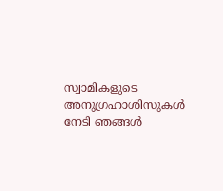സ്വാമികളുടെ അനുഗ്രഹാശിസുകൾ നേടി ഞങ്ങൾ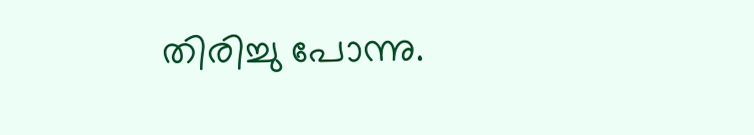തിരിച്ചു പോന്നു.